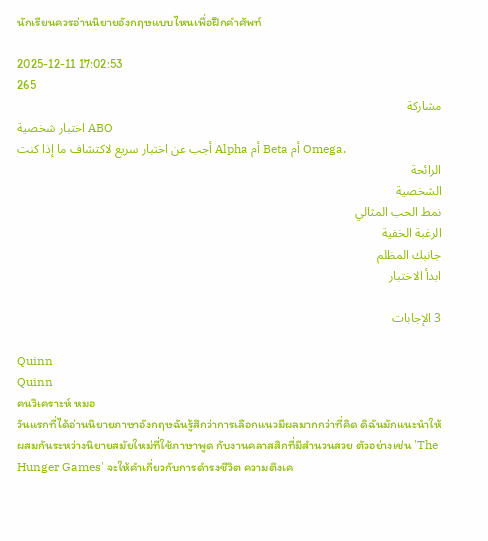นักเรียนควรอ่านนิยายอังกฤษแบบไหนเพื่อฝึกคำศัพท์

2025-12-11 17:02:53
265
مشاركة
اختبار شخصية ABO
أجب عن اختبار سريع لاكتشاف ما إذا كنت Alpha أم Beta أم Omega.
الرائحة
الشخصية
نمط الحب المثالي
الرغبة الخفية
جانبك المظلم
ابدأ الاختبار

3 الإجابات

Quinn
Quinn
คนวิเคราะห์ หมอ
วันแรกที่ได้อ่านนิยายภาษาอังกฤษฉันรู้สึกว่าการเลือกแนวมีผลมากกว่าที่คิด ดิฉันมักแนะนำให้ผสมกันระหว่างนิยายสมัยใหม่ที่ใช้ภาษาพูด กับงานคลาสสิกที่มีสำนวนสวย ตัวอย่างเช่น 'The Hunger Games' จะให้คำเกี่ยวกับการดำรงชีวิต ความตึงเค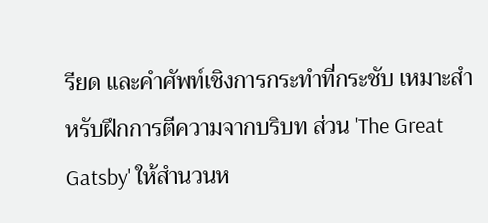รียด และคำศัพท์เชิงการกระทำที่กระชับ เหมาะสำหรับฝึกการตีความจากบริบท ส่วน 'The Great Gatsby' ให้สำนวนห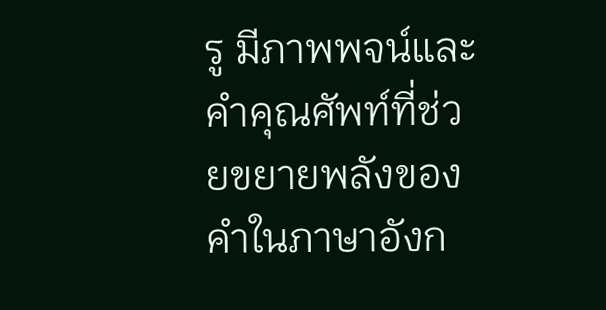รู มีภาพพจน์และคำคุณศัพท์ที่ช่วยขยายพลังของคำในภาษาอังก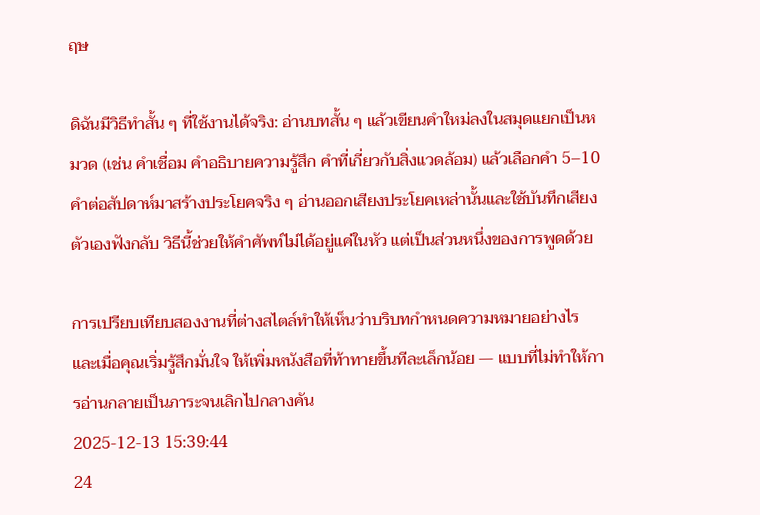ฤษ

ดิฉันมีวิธีทำสั้น ๆ ที่ใช้งานได้จริง: อ่านบทสั้น ๆ แล้วเขียนคำใหม่ลงในสมุดแยกเป็นหมวด (เช่น คำเชื่อม คำอธิบายความรู้สึก คำที่เกี่ยวกับสิ่งแวดล้อม) แล้วเลือกคำ 5–10 คำต่อสัปดาห์มาสร้างประโยคจริง ๆ อ่านออกเสียงประโยคเหล่านั้นและใช้บันทึกเสียงตัวเองฟังกลับ วิธีนี้ช่วยให้คำศัพท์ไม่ได้อยู่แค่ในหัว แต่เป็นส่วนหนึ่งของการพูดด้วย

การเปรียบเทียบสองงานที่ต่างสไตล์ทำให้เห็นว่าบริบทกำหนดความหมายอย่างไร และเมื่อคุณเริ่มรู้สึกมั่นใจ ให้เพิ่มหนังสือที่ท้าทายขึ้นทีละเล็กน้อย — แบบที่ไม่ทำให้การอ่านกลายเป็นภาระจนเลิกไปกลางคัน
2025-12-13 15:39:44
24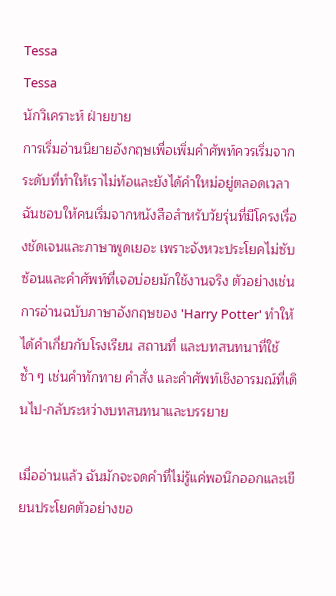Tessa
Tessa
นักวิเคราะห์ ฝ่ายขาย
การเริ่มอ่านนิยายอังกฤษเพื่อเพิ่มคำศัพท์ควรเริ่มจากระดับที่ทำให้เราไม่ท้อและยังได้คำใหม่อยู่ตลอดเวลา ฉันชอบให้คนเริ่มจากหนังสือสำหรับวัยรุ่นที่มีโครงเรื่องชัดเจนและภาษาพูดเยอะ เพราะจังหวะประโยคไม่ซับซ้อนและคำศัพท์ที่เจอบ่อยมักใช้งานจริง ตัวอย่างเช่นการอ่านฉบับภาษาอังกฤษของ 'Harry Potter' ทำให้ได้คำเกี่ยวกับโรงเรียน สถานที่ และบทสนทนาที่ใช้ซ้ำ ๆ เช่นคำทักทาย คำสั่ง และคำศัพท์เชิงอารมณ์ที่เดินไป-กลับระหว่างบทสนทนาและบรรยาย

เมื่ออ่านแล้ว ฉันมักจะจดคำที่ไม่รู้แค่พอนึกออกและเขียนประโยคตัวอย่างขอ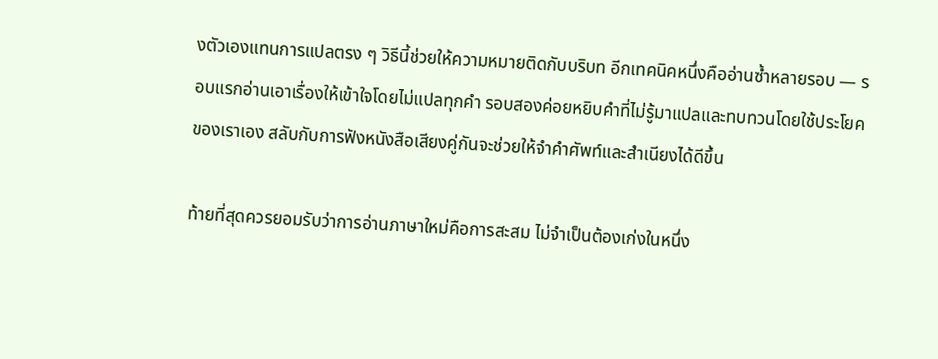งตัวเองแทนการแปลตรง ๆ วิธีนี้ช่วยให้ความหมายติดกับบริบท อีกเทคนิคหนึ่งคืออ่านซ้ำหลายรอบ — รอบแรกอ่านเอาเรื่องให้เข้าใจโดยไม่แปลทุกคำ รอบสองค่อยหยิบคำที่ไม่รู้มาแปลและทบทวนโดยใช้ประโยคของเราเอง สลับกับการฟังหนังสือเสียงคู่กันจะช่วยให้จำคำศัพท์และสำเนียงได้ดีขึ้น

ท้ายที่สุดควรยอมรับว่าการอ่านภาษาใหม่คือการสะสม ไม่จำเป็นต้องเก่งในหนึ่ง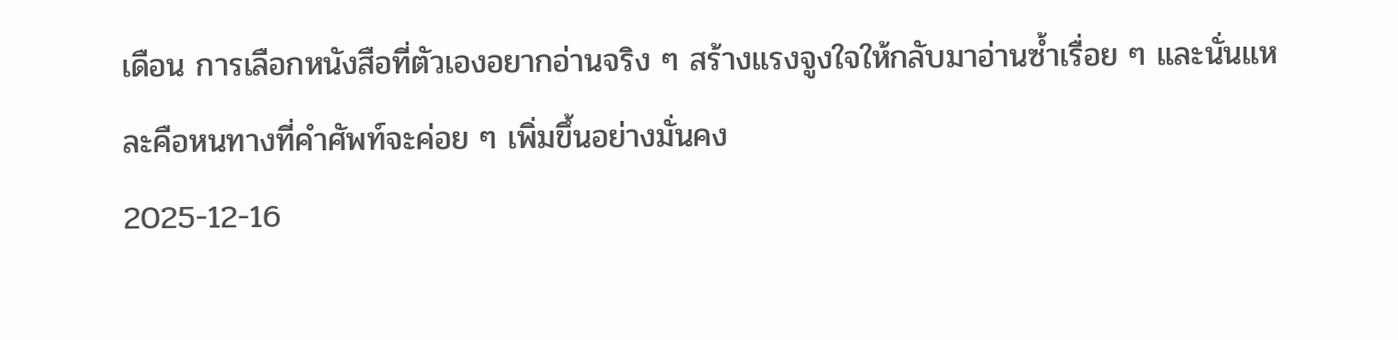เดือน การเลือกหนังสือที่ตัวเองอยากอ่านจริง ๆ สร้างแรงจูงใจให้กลับมาอ่านซ้ำเรื่อย ๆ และนั่นแหละคือหนทางที่คำศัพท์จะค่อย ๆ เพิ่มขึ้นอย่างมั่นคง
2025-12-16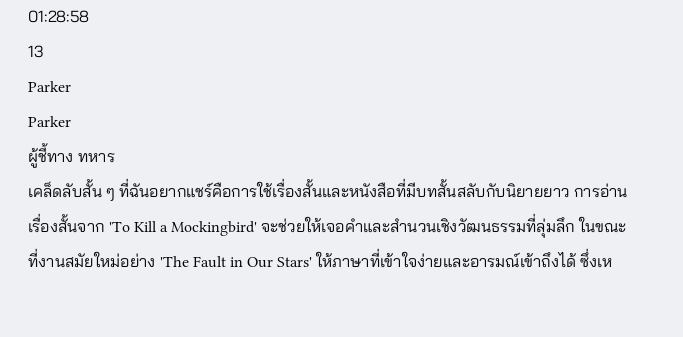01:28:58
13
Parker
Parker
ผู้ชี้ทาง ทหาร
เคล็ดลับสั้น ๆ ที่ฉันอยากแชร์คือการใช้เรื่องสั้นและหนังสือที่มีบทสั้นสลับกับนิยายยาว การอ่านเรื่องสั้นจาก 'To Kill a Mockingbird' จะช่วยให้เจอคำและสำนวนเชิงวัฒนธรรมที่ลุ่มลึก ในขณะที่งานสมัยใหม่อย่าง 'The Fault in Our Stars' ให้ภาษาที่เข้าใจง่ายและอารมณ์เข้าถึงได้ ซึ่งเห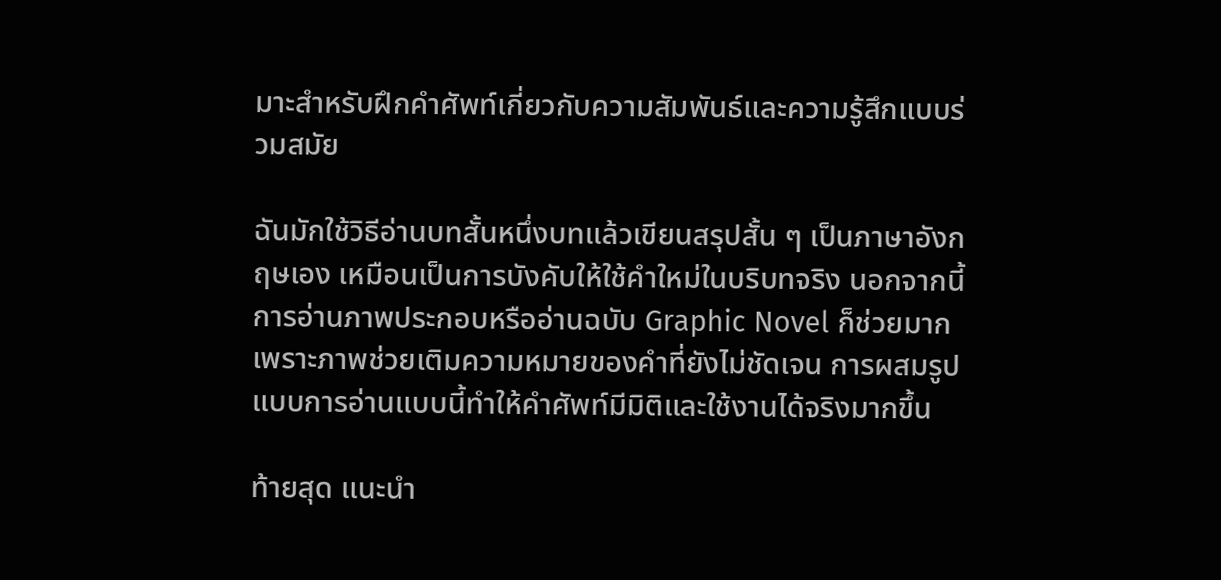มาะสำหรับฝึกคำศัพท์เกี่ยวกับความสัมพันธ์และความรู้สึกแบบร่วมสมัย

ฉันมักใช้วิธีอ่านบทสั้นหนึ่งบทแล้วเขียนสรุปสั้น ๆ เป็นภาษาอังกฤษเอง เหมือนเป็นการบังคับให้ใช้คำใหม่ในบริบทจริง นอกจากนี้การอ่านภาพประกอบหรืออ่านฉบับ Graphic Novel ก็ช่วยมากเพราะภาพช่วยเติมความหมายของคำที่ยังไม่ชัดเจน การผสมรูปแบบการอ่านแบบนี้ทำให้คำศัพท์มีมิติและใช้งานได้จริงมากขึ้น

ท้ายสุด แนะนำ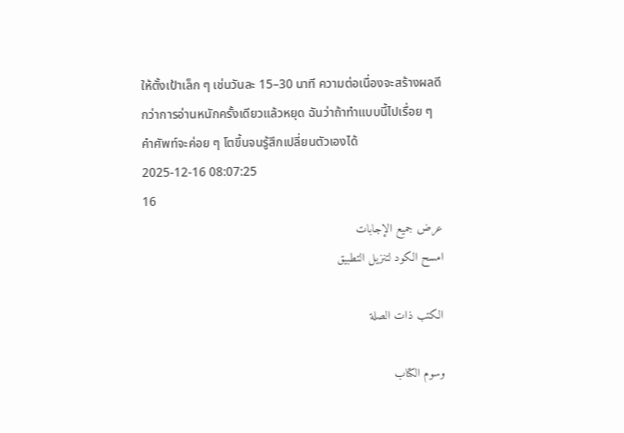ให้ตั้งเป้าเล็ก ๆ เช่นวันละ 15–30 นาที ความต่อเนื่องจะสร้างผลดีกว่าการอ่านหนักครั้งเดียวแล้วหยุด ฉันว่าถ้าทำแบบนี้ไปเรื่อย ๆ คำศัพท์จะค่อย ๆ โตขึ้นจนรู้สึกเปลี่ยนตัวเองได้
2025-12-16 08:07:25
16
عرض جميع الإجابات
امسح الكود لتنزيل التطبيق

الكتب ذات الصلة

وسوم الكتاب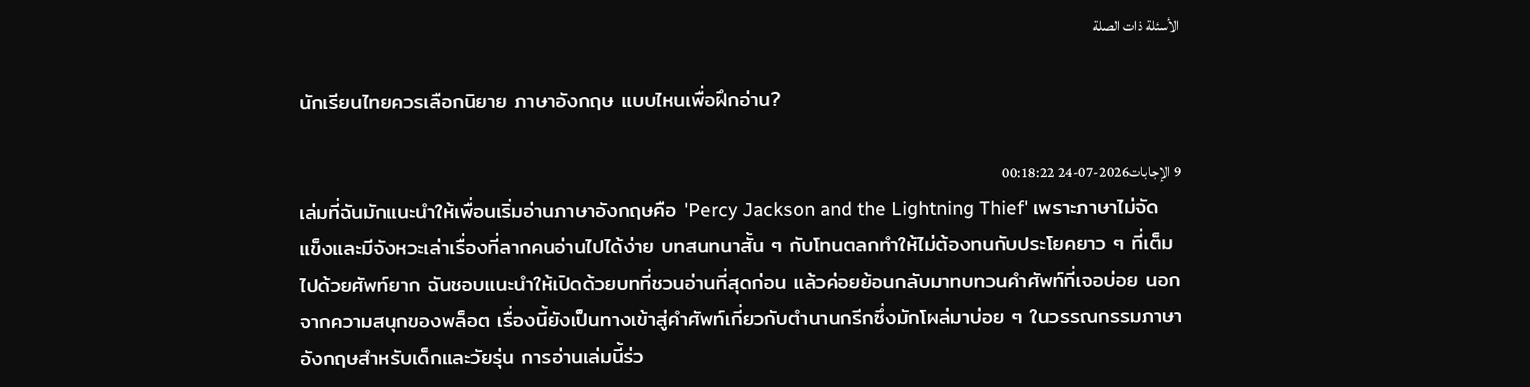الأسئلة ذات الصلة

นักเรียนไทยควรเลือกนิยาย ภาษาอังกฤษ แบบไหนเพื่อฝึกอ่าน?

9 الإجابات2026-07-24 00:18:22
เล่มที่ฉันมักแนะนำให้เพื่อนเริ่มอ่านภาษาอังกฤษคือ 'Percy Jackson and the Lightning Thief' เพราะภาษาไม่จัดแข็งและมีจังหวะเล่าเรื่องที่ลากคนอ่านไปได้ง่าย บทสนทนาสั้น ๆ กับโทนตลกทำให้ไม่ต้องทนกับประโยคยาว ๆ ที่เต็มไปด้วยศัพท์ยาก ฉันชอบแนะนำให้เปิดด้วยบทที่ชวนอ่านที่สุดก่อน แล้วค่อยย้อนกลับมาทบทวนคำศัพท์ที่เจอบ่อย นอกจากความสนุกของพล็อต เรื่องนี้ยังเป็นทางเข้าสู่คำศัพท์เกี่ยวกับตำนานกรีกซึ่งมักโผล่มาบ่อย ๆ ในวรรณกรรมภาษาอังกฤษสำหรับเด็กและวัยรุ่น การอ่านเล่มนี้ร่ว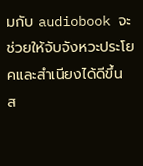มกับ audiobook จะช่วยให้จับจังหวะประโยคและสำเนียงได้ดีขึ้น ส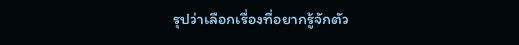รุปว่าเลือกเรื่องที่อยากรู้จักตัว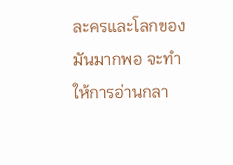ละครและโลกของมันมากพอ จะทำให้การอ่านกลา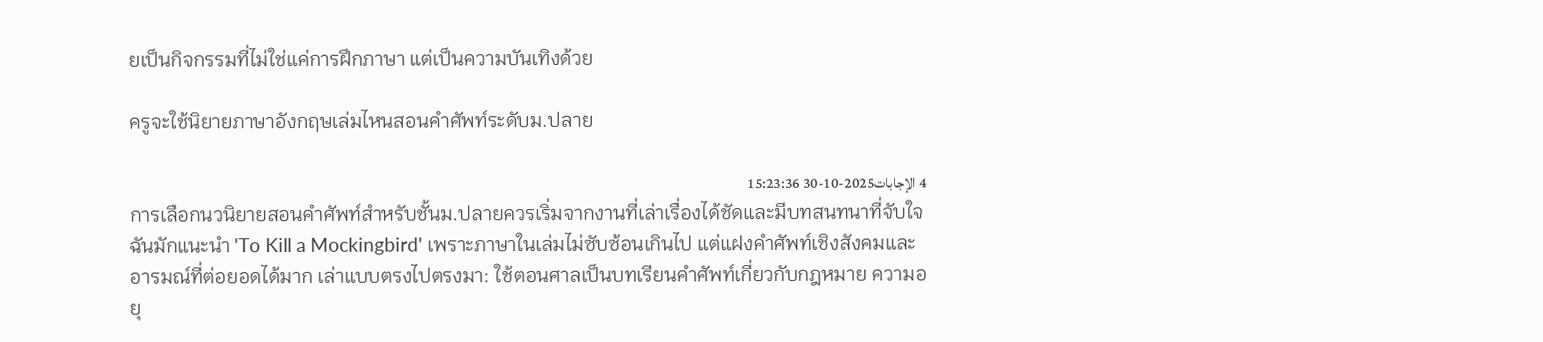ยเป็นกิจกรรมที่ไม่ใช่แค่การฝึกภาษา แต่เป็นความบันเทิงด้วย

ครูจะใช้นิยายภาษาอังกฤษเล่มไหนสอนคำศัพท์ระดับม.ปลาย

4 الإجابات2025-10-30 15:23:36
การเลือกนวนิยายสอนคำศัพท์สำหรับชั้นม.ปลายควรเริ่มจากงานที่เล่าเรื่องได้ชัดและมีบทสนทนาที่จับใจ ฉันมักแนะนำ 'To Kill a Mockingbird' เพราะภาษาในเล่มไม่ซับซ้อนเกินไป แต่แฝงคำศัพท์เชิงสังคมและอารมณ์ที่ต่อยอดได้มาก เล่าแบบตรงไปตรงมา: ใช้ตอนศาลเป็นบทเรียนคำศัพท์เกี่ยวกับกฎหมาย ความอยุ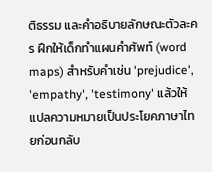ติธรรม และคำอธิบายลักษณะตัวละคร ฝึกให้เด็กทำแผนคำศัพท์ (word maps) สำหรับคำเช่น 'prejudice', 'empathy', 'testimony' แล้วให้แปลความหมายเป็นประโยคภาษาไทยก่อนกลับ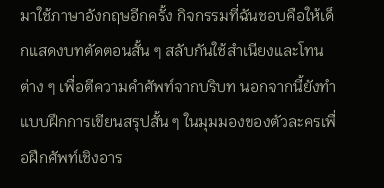มาใช้ภาษาอังกฤษอีกครั้ง กิจกรรมที่ฉันชอบคือให้เด็กแสดงบทตัดตอนสั้น ๆ สลับกันใช้สำเนียงและโทนต่าง ๆ เพื่อตีความคำศัพท์จากบริบท นอกจากนี้ยังทำแบบฝึกการเขียนสรุปสั้น ๆ ในมุมมองของตัวละครเพื่อฝึกศัพท์เชิงอาร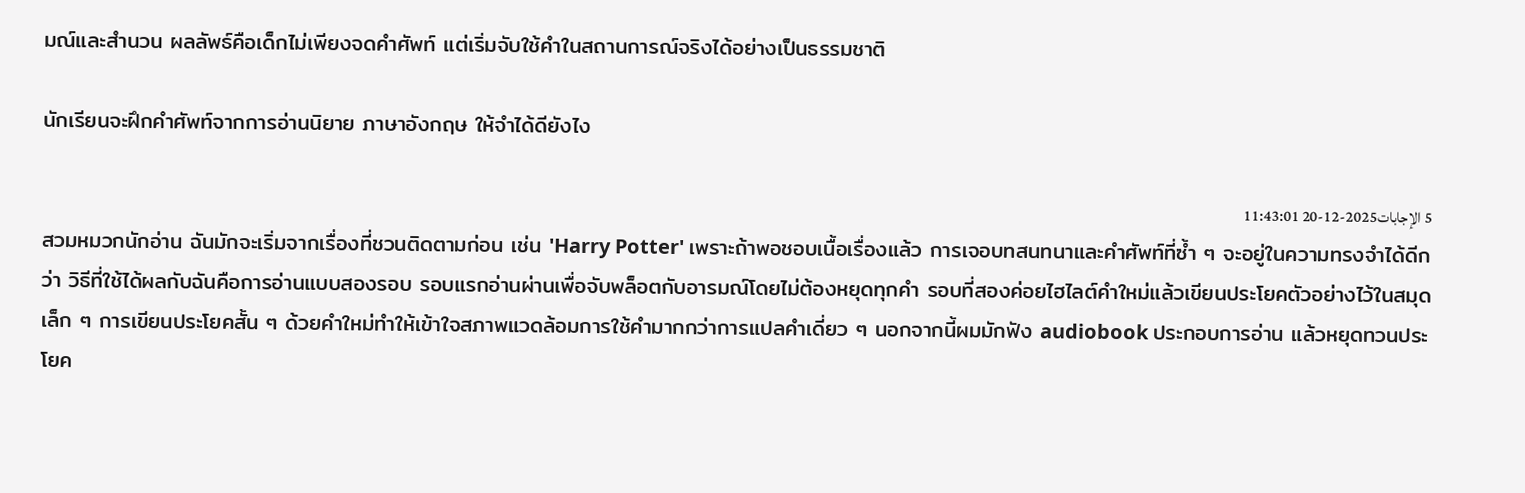มณ์และสำนวน ผลลัพธ์คือเด็กไม่เพียงจดคำศัพท์ แต่เริ่มจับใช้คำในสถานการณ์จริงได้อย่างเป็นธรรมชาติ

นักเรียนจะฝึกคำศัพท์จากการอ่านนิยาย ภาษาอังกฤษ ให้จำได้ดียังไง

5 الإجابات2025-12-20 11:43:01
สวมหมวกนักอ่าน ฉันมักจะเริ่มจากเรื่องที่ชวนติดตามก่อน เช่น 'Harry Potter' เพราะถ้าพอชอบเนื้อเรื่องแล้ว การเจอบทสนทนาและคำศัพท์ที่ซ้ำ ๆ จะอยู่ในความทรงจำได้ดีกว่า วิธีที่ใช้ได้ผลกับฉันคือการอ่านแบบสองรอบ รอบแรกอ่านผ่านเพื่อจับพล็อตกับอารมณ์โดยไม่ต้องหยุดทุกคำ รอบที่สองค่อยไฮไลต์คำใหม่แล้วเขียนประโยคตัวอย่างไว้ในสมุดเล็ก ๆ การเขียนประโยคสั้น ๆ ด้วยคำใหม่ทำให้เข้าใจสภาพแวดล้อมการใช้คำมากกว่าการแปลคำเดี่ยว ๆ นอกจากนี้ผมมักฟัง audiobook ประกอบการอ่าน แล้วหยุดทวนประโยค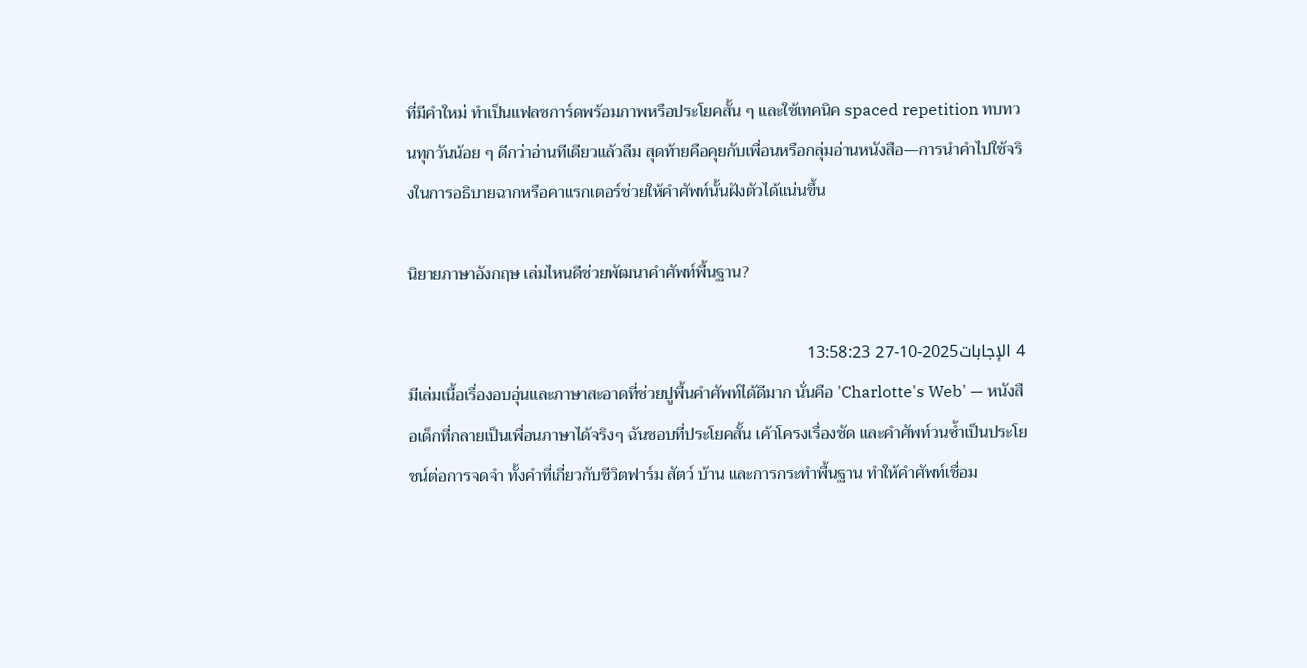ที่มีคำใหม่ ทำเป็นแฟลชการ์ดพร้อมภาพหรือประโยคสั้น ๆ และใช้เทคนิค spaced repetition ทบทวนทุกวันน้อย ๆ ดีกว่าอ่านทีเดียวแล้วลืม สุดท้ายคือคุยกับเพื่อนหรือกลุ่มอ่านหนังสือ—การนำคำไปใช้จริงในการอธิบายฉากหรือคาแรกเตอร์ช่วยให้คำศัพท์นั้นฝังตัวได้แน่นขึ้น

นิยายภาษาอังกฤษ เล่มไหนดีช่วยพัฒนาคำศัพท์พื้นฐาน?

4 الإجابات2025-10-27 13:58:23
มีเล่มเนื้อเรื่องอบอุ่นและภาษาสะอาดที่ช่วยปูพื้นคำศัพท์ได้ดีมาก นั่นคือ 'Charlotte's Web' — หนังสือเด็กที่กลายเป็นเพื่อนภาษาได้จริงๆ ฉันชอบที่ประโยคสั้น เค้าโครงเรื่องชัด และคำศัพท์วนซ้ำเป็นประโยชน์ต่อการจดจำ ทั้งคำที่เกี่ยวกับชีวิตฟาร์ม สัตว์ บ้าน และการกระทำพื้นฐาน ทำให้คำศัพท์เชื่อม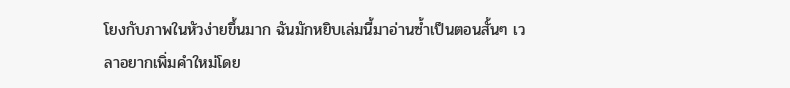โยงกับภาพในหัวง่ายขึ้นมาก ฉันมักหยิบเล่มนี้มาอ่านซ้ำเป็นตอนสั้นๆ เวลาอยากเพิ่มคำใหม่โดย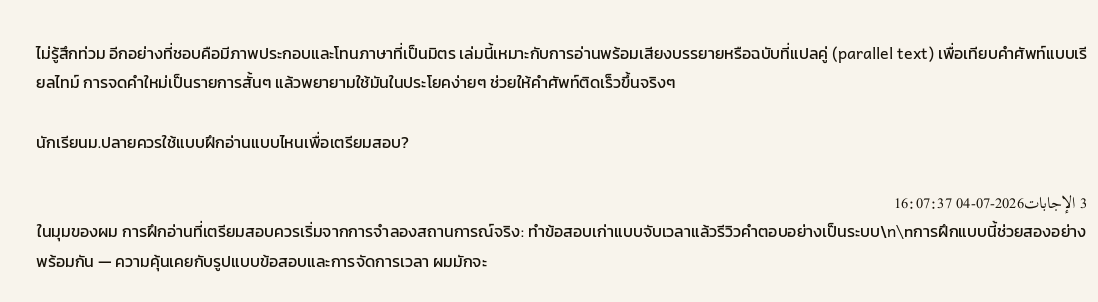ไม่รู้สึกท่วม อีกอย่างที่ชอบคือมีภาพประกอบและโทนภาษาที่เป็นมิตร เล่มนี้เหมาะกับการอ่านพร้อมเสียงบรรยายหรือฉบับที่แปลคู่ (parallel text) เพื่อเทียบคำศัพท์แบบเรียลไทม์ การจดคำใหม่เป็นรายการสั้นๆ แล้วพยายามใช้มันในประโยคง่ายๆ ช่วยให้คำศัพท์ติดเร็วขึ้นจริงๆ

นักเรียนม.ปลายควรใช้แบบฝึกอ่านแบบไหนเพื่อเตรียมสอบ?

3 الإجابات2026-07-04 16:07:37
ในมุมของผม การฝึกอ่านที่เตรียมสอบควรเริ่มจากการจำลองสถานการณ์จริง: ทำข้อสอบเก่าแบบจับเวลาแล้วรีวิวคำตอบอย่างเป็นระบบ\n\nการฝึกแบบนี้ช่วยสองอย่างพร้อมกัน — ความคุ้นเคยกับรูปแบบข้อสอบและการจัดการเวลา ผมมักจะ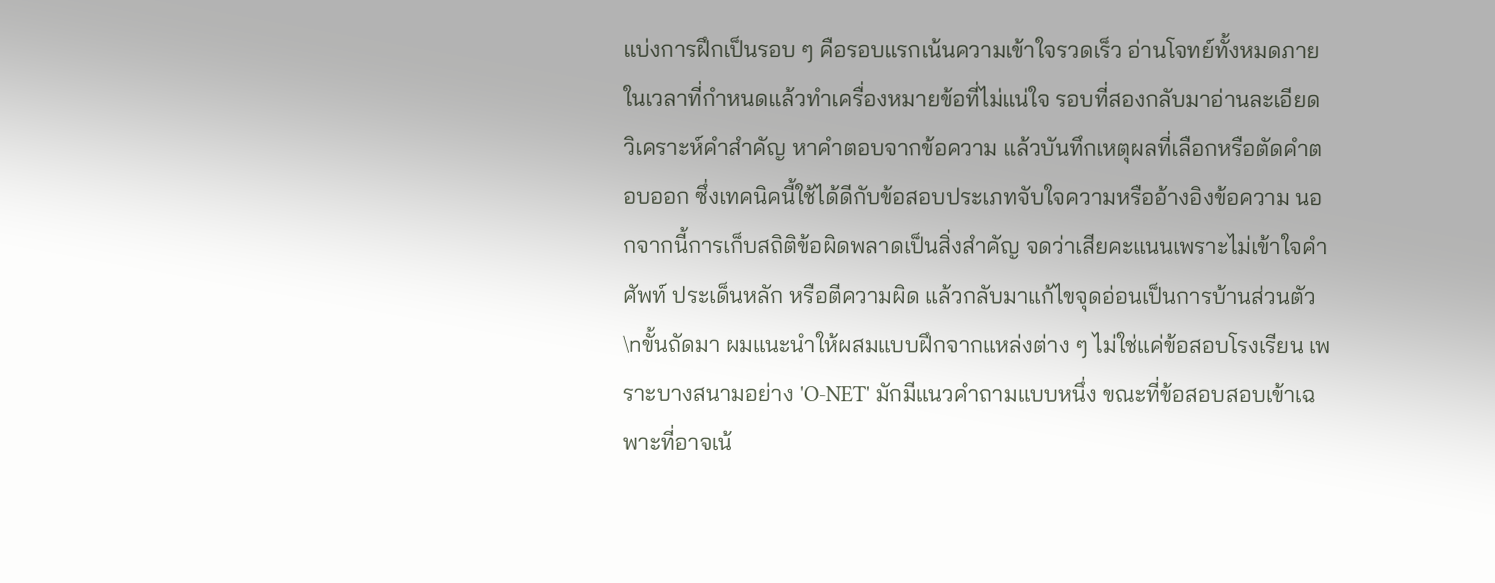แบ่งการฝึกเป็นรอบ ๆ คือรอบแรกเน้นความเข้าใจรวดเร็ว อ่านโจทย์ทั้งหมดภายในเวลาที่กำหนดแล้วทำเครื่องหมายข้อที่ไม่แน่ใจ รอบที่สองกลับมาอ่านละเอียด วิเคราะห์คำสำคัญ หาคำตอบจากข้อความ แล้วบันทึกเหตุผลที่เลือกหรือตัดคำตอบออก ซึ่งเทคนิคนี้ใช้ได้ดีกับข้อสอบประเภทจับใจความหรืออ้างอิงข้อความ นอกจากนี้การเก็บสถิติข้อผิดพลาดเป็นสิ่งสำคัญ จดว่าเสียคะแนนเพราะไม่เข้าใจคำศัพท์ ประเด็นหลัก หรือตีความผิด แล้วกลับมาแก้ไขจุดอ่อนเป็นการบ้านส่วนตัว \nขั้นถัดมา ผมแนะนำให้ผสมแบบฝึกจากแหล่งต่าง ๆ ไม่ใช่แค่ข้อสอบโรงเรียน เพราะบางสนามอย่าง 'O-NET' มักมีแนวคำถามแบบหนึ่ง ขณะที่ข้อสอบสอบเข้าเฉพาะที่อาจเน้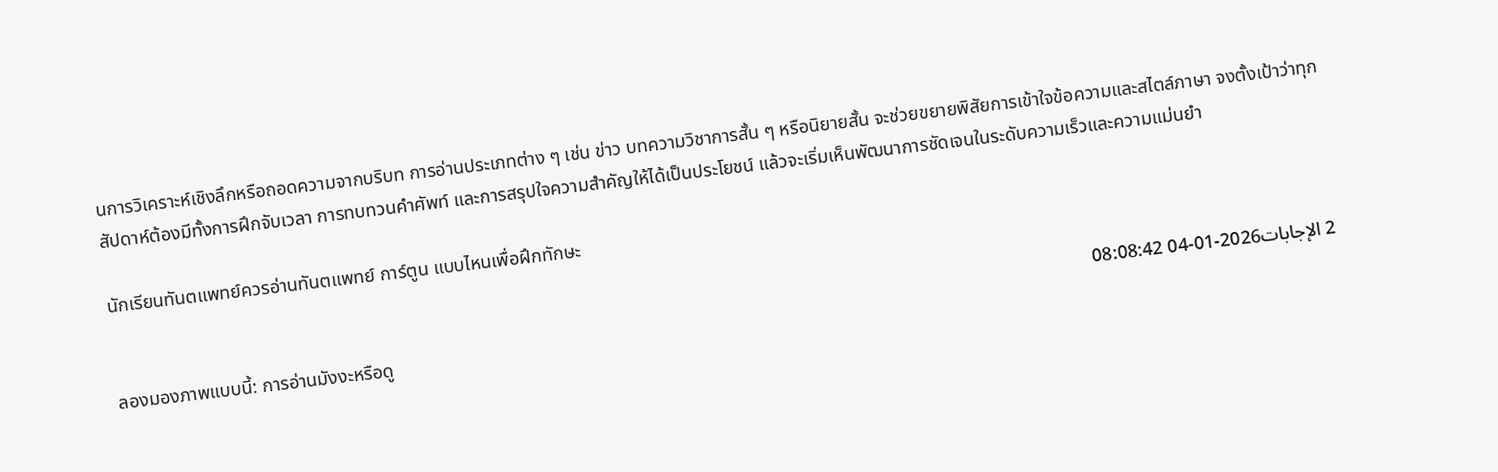นการวิเคราะห์เชิงลึกหรือถอดความจากบริบท การอ่านประเภทต่าง ๆ เช่น ข่าว บทความวิชาการสั้น ๆ หรือนิยายสั้น จะช่วยขยายพิสัยการเข้าใจข้อความและสไตล์ภาษา จงตั้งเป้าว่าทุกสัปดาห์ต้องมีทั้งการฝึกจับเวลา การทบทวนคำศัพท์ และการสรุปใจความสำคัญให้ได้เป็นประโยชน์ แล้วจะเริ่มเห็นพัฒนาการชัดเจนในระดับความเร็วและความแม่นยำ

นักเรียนทันตแพทย์ควรอ่านทันตแพทย์ การ์ตูน แบบไหนเพื่อฝึกทักษะ

2 الإجابات2026-01-04 08:08:42
ลองมองภาพแบบนี้: การอ่านมังงะหรือดู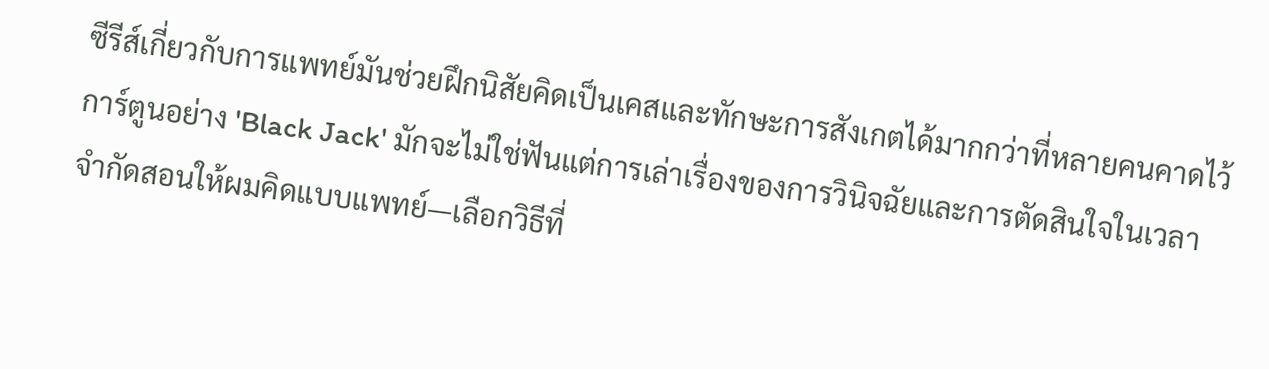ซีรีส์เกี่ยวกับการแพทย์มันช่วยฝึกนิสัยคิดเป็นเคสและทักษะการสังเกตได้มากกว่าที่หลายคนคาดไว้ การ์ตูนอย่าง 'Black Jack' มักจะไม่ใช่ฟันแต่การเล่าเรื่องของการวินิจฉัยและการตัดสินใจในเวลาจำกัดสอนให้ผมคิดแบบแพทย์—เลือกวิธีที่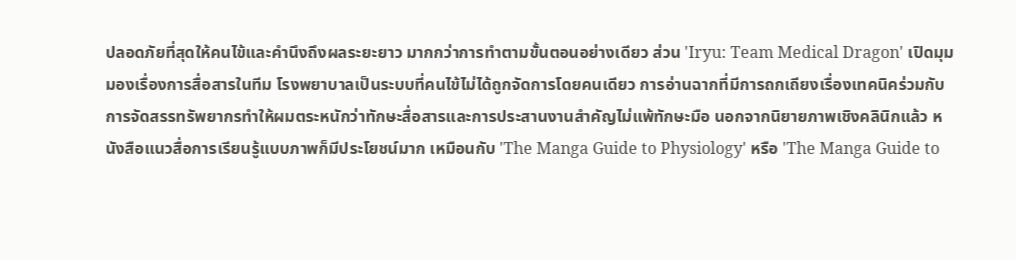ปลอดภัยที่สุดให้คนไข้และคำนึงถึงผลระยะยาว มากกว่าการทำตามขั้นตอนอย่างเดียว ส่วน 'Iryu: Team Medical Dragon' เปิดมุมมองเรื่องการสื่อสารในทีม โรงพยาบาลเป็นระบบที่คนไข้ไม่ได้ถูกจัดการโดยคนเดียว การอ่านฉากที่มีการถกเถียงเรื่องเทคนิคร่วมกับการจัดสรรทรัพยากรทำให้ผมตระหนักว่าทักษะสื่อสารและการประสานงานสำคัญไม่แพ้ทักษะมือ นอกจากนิยายภาพเชิงคลินิกแล้ว หนังสือแนวสื่อการเรียนรู้แบบภาพก็มีประโยชน์มาก เหมือนกับ 'The Manga Guide to Physiology' หรือ 'The Manga Guide to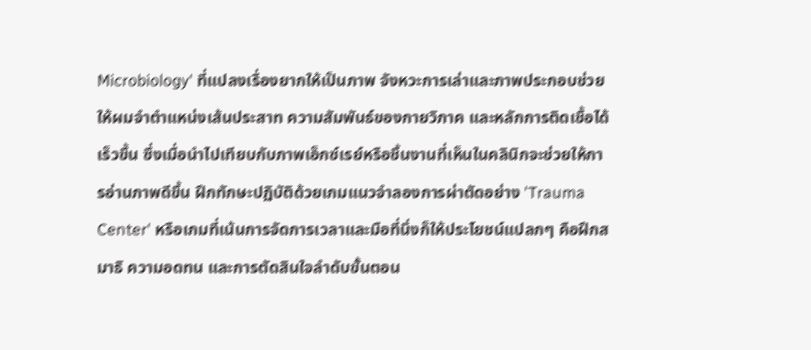Microbiology' ที่แปลงเรื่องยากให้เป็นภาพ จังหวะการเล่าและภาพประกอบช่วยให้ผมจำตำแหน่งเส้นประสาท ความสัมพันธ์ของกายวิภาค และหลักการติดเชื้อได้เร็วขึ้น ซึ่งเมื่อนำไปเทียบกับภาพเอ็กซ์เรย์หรือชิ้นงานที่เห็นในคลินิกจะช่วยให้การอ่านภาพดีขึ้น ฝึกทักษะปฏิบัติด้วยเกมแนวจำลองการผ่าตัดอย่าง 'Trauma Center' หรือเกมที่เน้นการจัดการเวลาและมือที่นิ่งก็ให้ประโยชน์แปลกๆ คือฝึกสมาธิ ความอดทน และการตัดสินใจลำดับขั้นตอน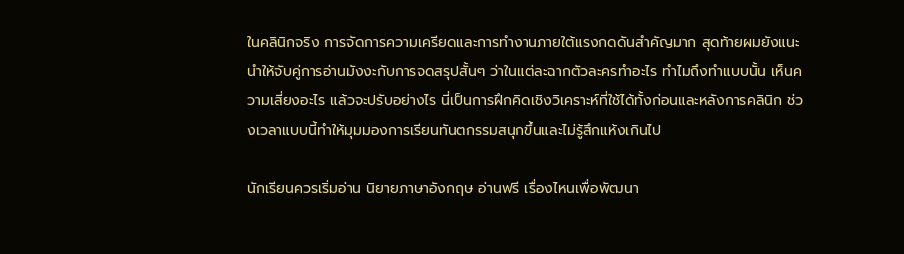ในคลินิกจริง การจัดการความเครียดและการทำงานภายใต้แรงกดดันสำคัญมาก สุดท้ายผมยังแนะนำให้จับคู่การอ่านมังงะกับการจดสรุปสั้นๆ ว่าในแต่ละฉากตัวละครทำอะไร ทำไมถึงทำแบบนั้น เห็นความเสี่ยงอะไร แล้วจะปรับอย่างไร นี่เป็นการฝึกคิดเชิงวิเคราะห์ที่ใช้ได้ทั้งก่อนและหลังการคลินิก ช่วงเวลาแบบนี้ทำให้มุมมองการเรียนทันตกรรมสนุกขึ้นและไม่รู้สึกแห้งเกินไป

นักเรียนควรเริ่มอ่าน นิยายภาษาอังกฤษ อ่านฟรี เรื่องไหนเพื่อพัฒนา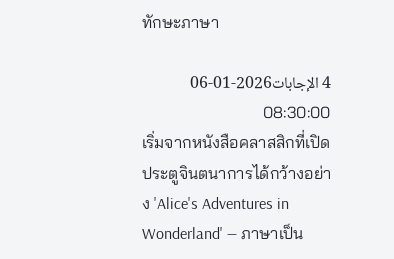ทักษะภาษา

4 الإجابات2026-01-06 08:30:00
เริ่มจากหนังสือคลาสสิกที่เปิดประตูจินตนาการได้กว้างอย่าง 'Alice's Adventures in Wonderland' — ภาษาเป็น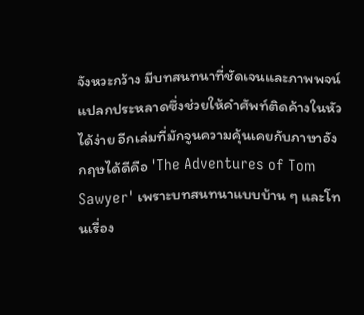จังหวะกว้าง มีบทสนทนาที่ชัดเจนและภาพพจน์แปลกประหลาดซึ่งช่วยให้คำศัพท์ติดค้างในหัวได้ง่าย อีกเล่มที่มักจูนความคุ้นเคยกับภาษาอังกฤษได้ดีคือ 'The Adventures of Tom Sawyer' เพราะบทสนทนาแบบบ้าน ๆ และโทนเรื่อง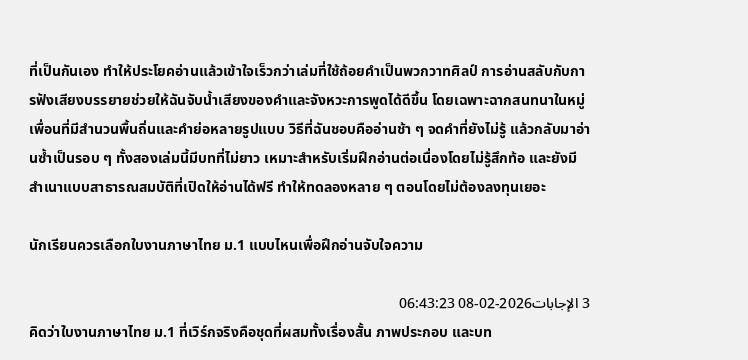ที่เป็นกันเอง ทำให้ประโยคอ่านแล้วเข้าใจเร็วกว่าเล่มที่ใช้ถ้อยคำเป็นพวกวาทศิลป์ การอ่านสลับกับการฟังเสียงบรรยายช่วยให้ฉันจับน้ำเสียงของคำและจังหวะการพูดได้ดีขึ้น โดยเฉพาะฉากสนทนาในหมู่เพื่อนที่มีสำนวนพื้นถิ่นและคำย่อหลายรูปแบบ วิธีที่ฉันชอบคืออ่านช้า ๆ จดคำที่ยังไม่รู้ แล้วกลับมาอ่านซ้ำเป็นรอบ ๆ ทั้งสองเล่มนี้มีบทที่ไม่ยาว เหมาะสำหรับเริ่มฝึกอ่านต่อเนื่องโดยไม่รู้สึกท้อ และยังมีสำเนาแบบสาธารณสมบัติที่เปิดให้อ่านได้ฟรี ทำให้ทดลองหลาย ๆ ตอนโดยไม่ต้องลงทุนเยอะ

นักเรียนควรเลือกใบงานภาษาไทย ม.1 แบบไหนเพื่อฝึกอ่านจับใจความ

3 الإجابات2026-02-08 06:43:23
คิดว่าใบงานภาษาไทย ม.1 ที่เวิร์กจริงคือชุดที่ผสมทั้งเรื่องสั้น ภาพประกอบ และบท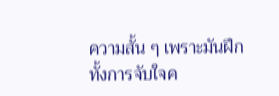ความสั้น ๆ เพราะมันฝึกทั้งการจับใจค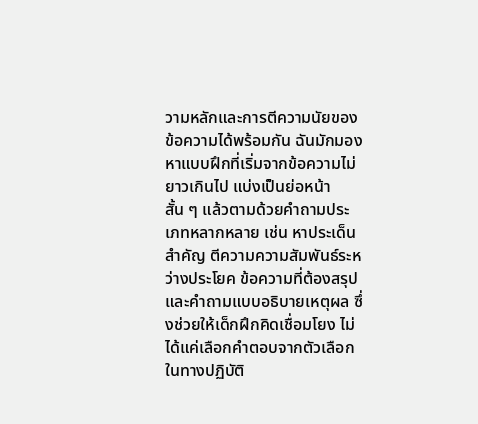วามหลักและการตีความนัยของข้อความได้พร้อมกัน ฉันมักมองหาแบบฝึกที่เริ่มจากข้อความไม่ยาวเกินไป แบ่งเป็นย่อหน้าสั้น ๆ แล้วตามด้วยคำถามประเภทหลากหลาย เช่น หาประเด็นสำคัญ ตีความความสัมพันธ์ระหว่างประโยค ข้อความที่ต้องสรุป และคำถามแบบอธิบายเหตุผล ซึ่งช่วยให้เด็กฝึกคิดเชื่อมโยง ไม่ได้แค่เลือกคำตอบจากตัวเลือก ในทางปฏิบัติ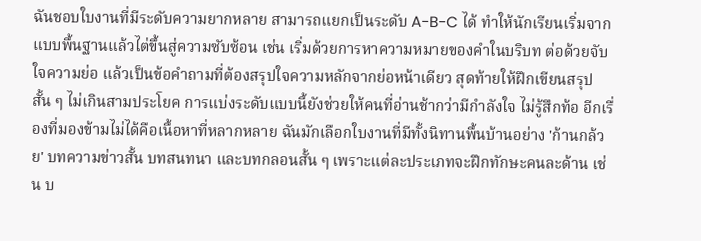ฉันชอบใบงานที่มีระดับความยากหลาย สามารถแยกเป็นระดับ A-B-C ได้ ทำให้นักเรียนเริ่มจากแบบพื้นฐานแล้วไต่ขึ้นสู่ความซับซ้อน เช่น เริ่มด้วยการหาความหมายของคำในบริบท ต่อด้วยจับใจความย่อ แล้วเป็นข้อคำถามที่ต้องสรุปใจความหลักจากย่อหน้าเดียว สุดท้ายให้ฝึกเขียนสรุปสั้น ๆ ไม่เกินสามประโยค การแบ่งระดับแบบนี้ยังช่วยให้คนที่อ่านช้ากว่ามีกำลังใจ ไม่รู้สึกท้อ อีกเรื่องที่มองข้ามไม่ได้คือเนื้อหาที่หลากหลาย ฉันมักเลือกใบงานที่มีทั้งนิทานพื้นบ้านอย่าง 'ก้านกล้วย' บทความข่าวสั้น บทสนทนา และบทกลอนสั้น ๆ เพราะแต่ละประเภทจะฝึกทักษะคนละด้าน เช่น บ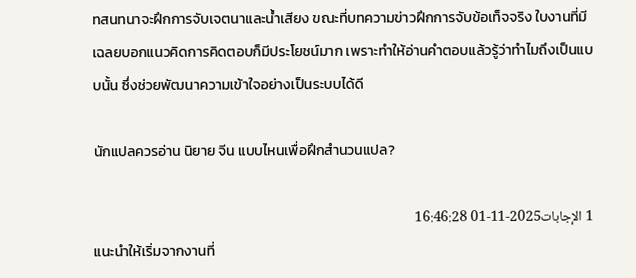ทสนทนาจะฝึกการจับเจตนาและน้ำเสียง ขณะที่บทความข่าวฝึกการจับข้อเท็จจริง ใบงานที่มีเฉลยบอกแนวคิดการคิดตอบก็มีประโยชน์มาก เพราะทำให้อ่านคำตอบแล้วรู้ว่าทำไมถึงเป็นแบบนั้น ซึ่งช่วยพัฒนาความเข้าใจอย่างเป็นระบบได้ดี

นักแปลควรอ่าน นิยาย จีน แบบไหนเพื่อฝึกสำนวนแปล?

1 الإجابات2025-11-01 16:46:28
แนะนำให้เริ่มจากงานที่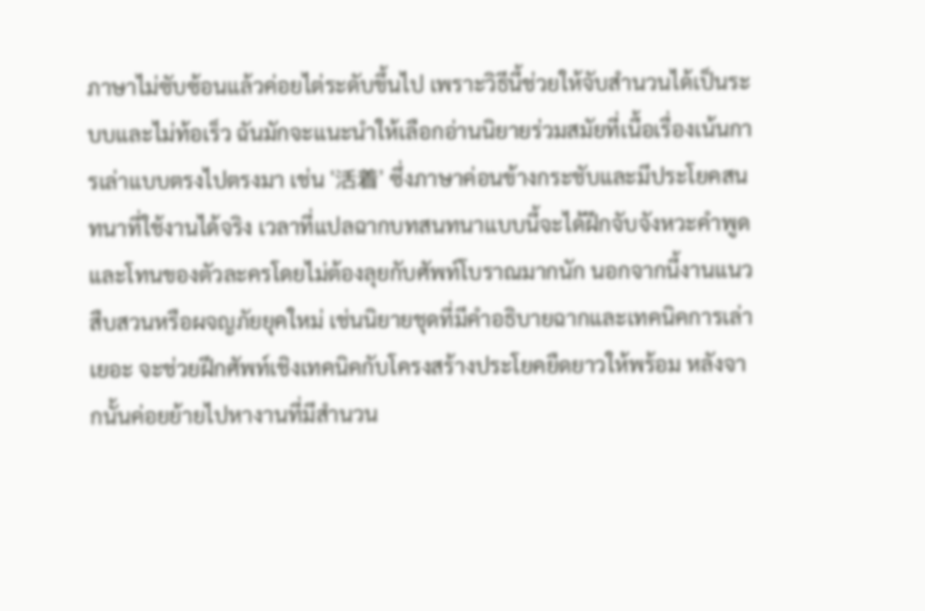ภาษาไม่ซับซ้อนแล้วค่อยไต่ระดับขึ้นไป เพราะวิธีนี้ช่วยให้จับสำนวนได้เป็นระบบและไม่ท้อเร็ว ฉันมักจะแนะนำให้เลือกอ่านนิยายร่วมสมัยที่เนื้อเรื่องเน้นการเล่าแบบตรงไปตรงมา เช่น '活着' ซึ่งภาษาค่อนข้างกระชับและมีประโยคสนทนาที่ใช้งานได้จริง เวลาที่แปลฉากบทสนทนาแบบนี้จะได้ฝึกจับจังหวะคำพูดและโทนของตัวละครโดยไม่ต้องลุยกับศัพท์โบราณมากนัก นอกจากนี้งานแนวสืบสวนหรือผจญภัยยุคใหม่ เช่นนิยายชุดที่มีคำอธิบายฉากและเทคนิคการเล่าเยอะ จะช่วยฝึกศัพท์เชิงเทคนิคกับโครงสร้างประโยคยืดยาวให้พร้อม หลังจากนั้นค่อยย้ายไปหางานที่มีสำนวน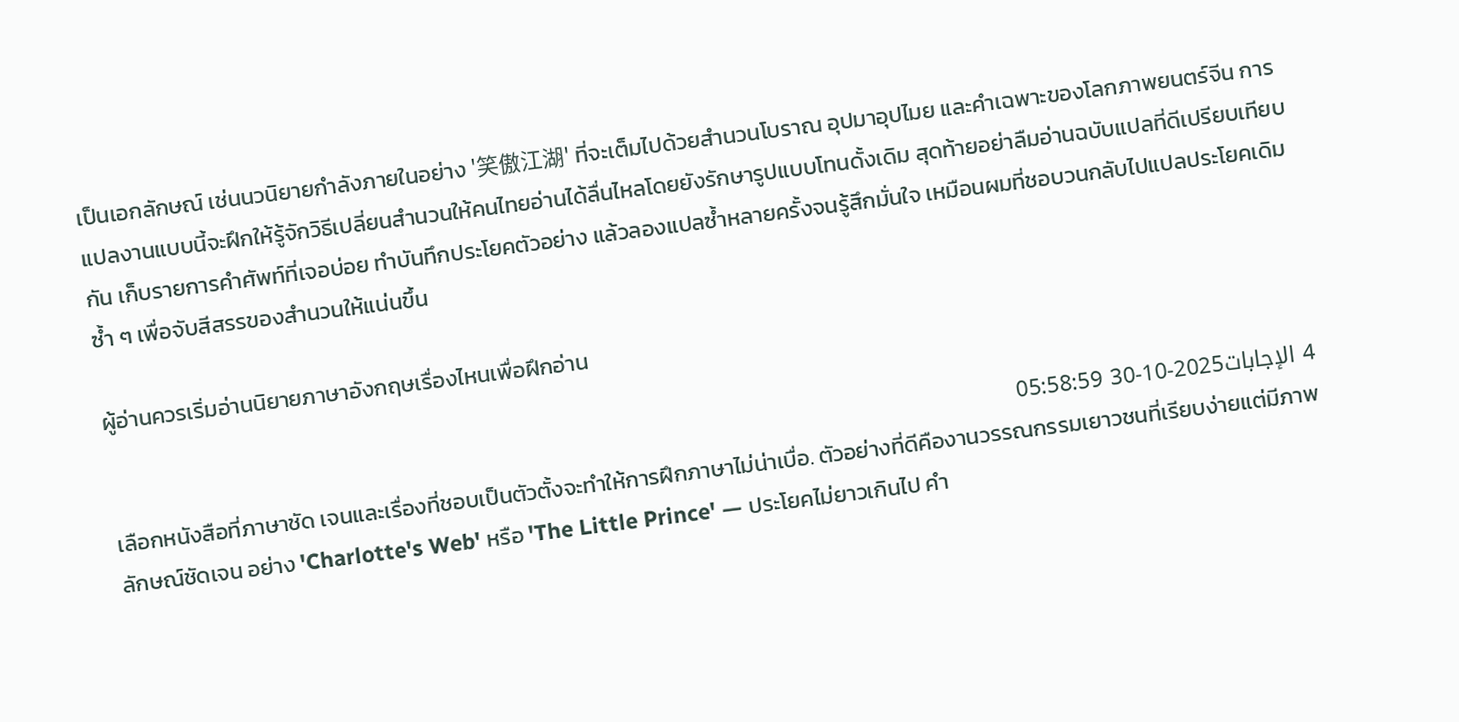เป็นเอกลักษณ์ เช่นนวนิยายกำลังภายในอย่าง '笑傲江湖' ที่จะเต็มไปด้วยสำนวนโบราณ อุปมาอุปไมย และคำเฉพาะของโลกภาพยนตร์จีน การแปลงานแบบนี้จะฝึกให้รู้จักวิธีเปลี่ยนสำนวนให้คนไทยอ่านได้ลื่นไหลโดยยังรักษารูปแบบโทนดั้งเดิม สุดท้ายอย่าลืมอ่านฉบับแปลที่ดีเปรียบเทียบกัน เก็บรายการคำศัพท์ที่เจอบ่อย ทำบันทึกประโยคตัวอย่าง แล้วลองแปลซ้ำหลายครั้งจนรู้สึกมั่นใจ เหมือนผมที่ชอบวนกลับไปแปลประโยคเดิมซ้ำ ๆ เพื่อจับสีสรรของสำนวนให้แน่นขึ้น

ผู้อ่านควรเริ่มอ่านนิยายภาษาอังกฤษเรื่องไหนเพื่อฝึกอ่าน

4 الإجابات2025-10-30 05:58:59
เลือกหนังสือที่ภาษาชัด เจนและเรื่องที่ชอบเป็นตัวตั้งจะทำให้การฝึกภาษาไม่น่าเบื่อ. ตัวอย่างที่ดีคืองานวรรณกรรมเยาวชนที่เรียบง่ายแต่มีภาพลักษณ์ชัดเจน อย่าง 'Charlotte's Web' หรือ 'The Little Prince' — ประโยคไม่ยาวเกินไป คำ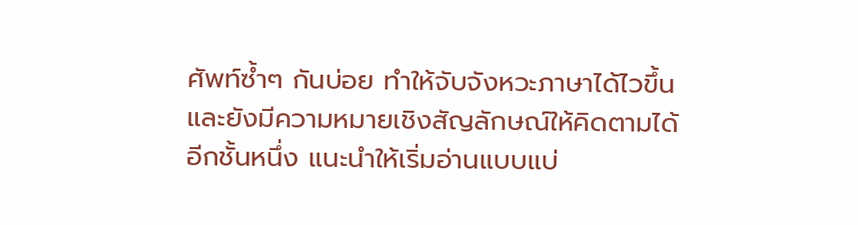ศัพท์ซ้ำๆ กันบ่อย ทำให้จับจังหวะภาษาได้ไวขึ้น และยังมีความหมายเชิงสัญลักษณ์ให้คิดตามได้อีกชั้นหนึ่ง แนะนำให้เริ่มอ่านแบบแบ่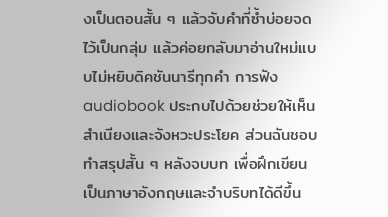งเป็นตอนสั้น ๆ แล้วจับคำที่ซ้ำบ่อยจดไว้เป็นกลุ่ม แล้วค่อยกลับมาอ่านใหม่แบบไม่หยิบดิคชันนารีทุกคำ การฟัง audiobook ประกบไปด้วยช่วยให้เห็นสำเนียงและจังหวะประโยค ส่วนฉันชอบทำสรุปสั้น ๆ หลังจบบท เพื่อฝึกเขียนเป็นภาษาอังกฤษและจำบริบทได้ดีขึ้น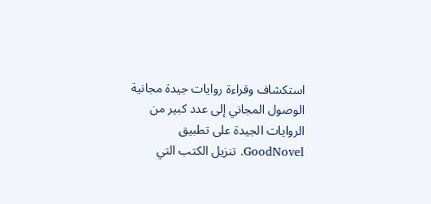استكشاف وقراءة روايات جيدة مجانية
الوصول المجاني إلى عدد كبير من الروايات الجيدة على تطبيق GoodNovel. تنزيل الكتب التي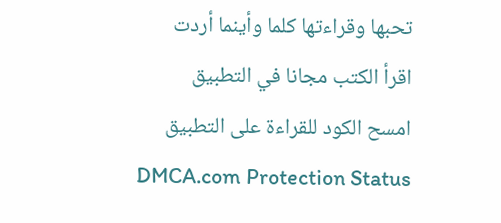تحبها وقراءتها كلما وأينما أردت
اقرأ الكتب مجانا في التطبيق
امسح الكود للقراءة على التطبيق
DMCA.com Protection Status